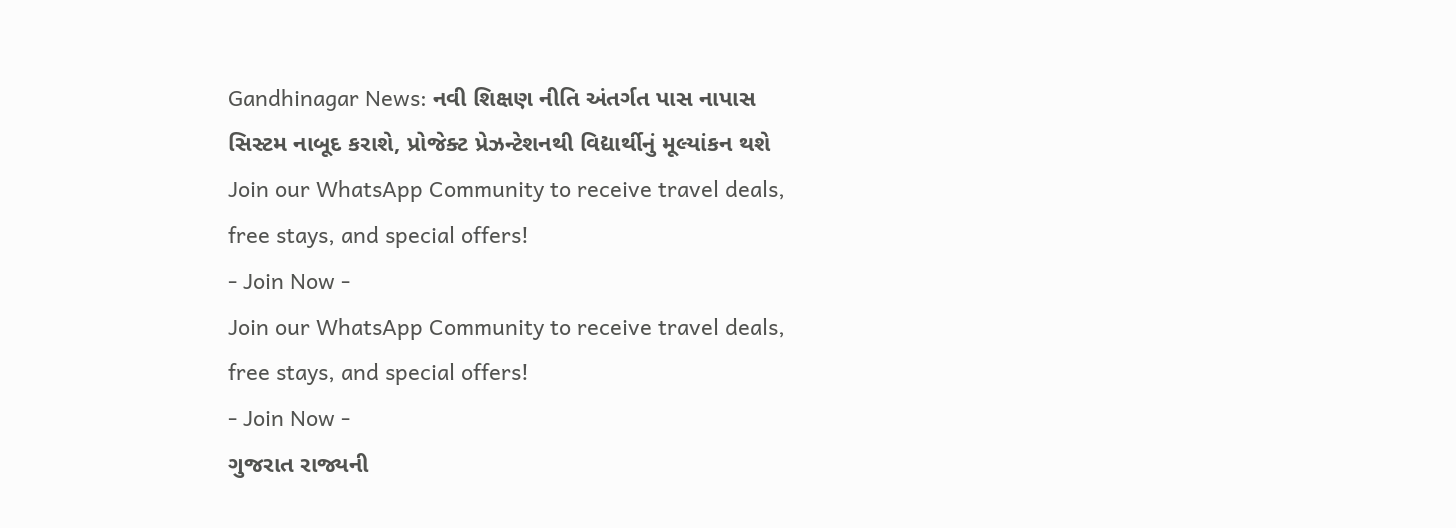Gandhinagar News: નવી શિક્ષણ નીતિ અંતર્ગત પાસ નાપાસ સિસ્ટમ નાબૂદ કરાશે, પ્રોજેક્ટ પ્રેઝન્ટેશનથી વિદ્યાર્થીનું મૂલ્યાંકન થશે
Join our WhatsApp Community to receive travel deals, free stays, and special offers!
- Join Now -
Join our WhatsApp Community to receive travel deals, free stays, and special offers!
- Join Now -
ગુજરાત રાજ્યની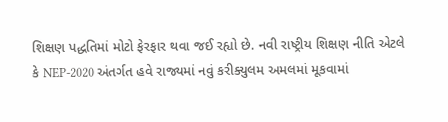શિક્ષણ પદ્ધતિમાં મોટો ફેરફાર થવા જઈ રહ્યો છે. નવી રાષ્ટ્રીય શિક્ષણ નીતિ એટલે કે NEP-2020 અંતર્ગત હવે રાજ્યમાં નવું કરીક્યુલમ અમલમાં મૂકવામાં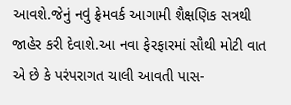આવશે.જેનું નવું ફ્રેમવર્ક આગામી શૈક્ષણિક સત્રથી જાહેર કરી દેવાશે.આ નવા ફેરફારમાં સૌથી મોટી વાત એ છે કે પરંપરાગત ચાલી આવતી પાસ-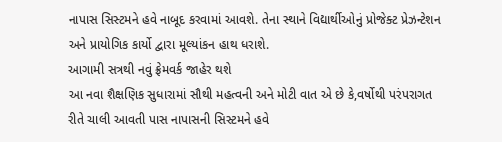નાપાસ સિસ્ટમને હવે નાબૂદ કરવામાં આવશે. તેના સ્થાને વિદ્યાર્થીઓનું પ્રોજેક્ટ પ્રેઝન્ટેશન અને પ્રાયોગિક કાર્યો દ્વારા મૂલ્યાંકન હાથ ધરાશે.
આગામી સત્રથી નવું ફ્રેમવર્ક જાહેર થશે
આ નવા શૈક્ષણિક સુધારામાં સૌથી મહત્વની અને મોટી વાત એ છે કે,વર્ષોથી પરંપરાગત રીતે ચાલી આવતી પાસ નાપાસની સિસ્ટમને હવે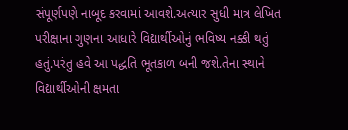સંપૂર્ણપણે નાબૂદ કરવામાં આવશે.અત્યાર સુધી માત્ર લેખિત પરીક્ષાના ગુણના આધારે વિદ્યાર્થીઓનું ભવિષ્ય નક્કી થતું હતું.પરંતુ હવે આ પદ્ધતિ ભૂતકાળ બની જશે.તેના સ્થાને વિદ્યાર્થીઓની ક્ષમતા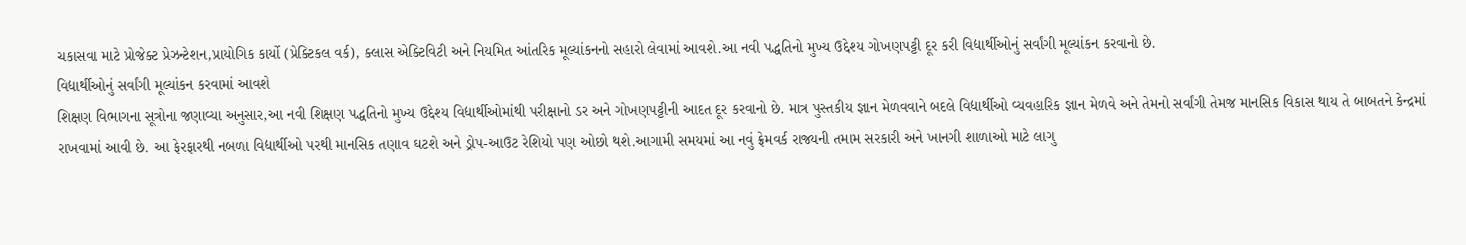ચકાસવા માટે પ્રોજેક્ટ પ્રેઝન્ટેશન,પ્રાયોગિક કાર્યો (પ્રેક્ટિકલ વર્ક), ક્લાસ એક્ટિવિટી અને નિયમિત આંતરિક મૂલ્યાંકનનો સહારો લેવામાં આવશે.આ નવી પદ્ધતિનો મુખ્ય ઉદ્દેશ્ય ગોખણપટ્ટી દૂર કરી વિદ્યાર્થીઓનું સર્વાંગી મૂલ્યાંકન કરવાનો છે.
વિદ્યાર્થીઓનું સર્વાંગી મૂલ્યાંકન કરવામાં આવશે
શિક્ષણ વિભાગના સૂત્રોના જણાવ્યા અનુસાર,આ નવી શિક્ષણ પદ્ધતિનો મુખ્ય ઉદ્દેશ્ય વિદ્યાર્થીઓમાંથી પરીક્ષાનો ડર અને ગોખણપટ્ટીની આદત દૂર કરવાનો છે. માત્ર પુસ્તકીય જ્ઞાન મેળવવાને બદલે વિદ્યાર્થીઓ વ્યવહારિક જ્ઞાન મેળવે અને તેમનો સર્વાંગી તેમજ માનસિક વિકાસ થાય તે બાબતને કેન્દ્રમાં રાખવામાં આવી છે. આ ફેરફારથી નબળા વિદ્યાર્થીઓ પરથી માનસિક તણાવ ઘટશે અને ડ્રોપ-આઉટ રેશિયો પણ ઓછો થશે.આગામી સમયમાં આ નવું ફ્રેમવર્ક રાજ્યની તમામ સરકારી અને ખાનગી શાળાઓ માટે લાગુ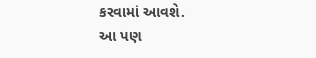કરવામાં આવશે.
આ પણ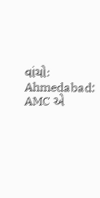વાંચોઃ Ahmedabad: AMC એ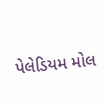પેલેડિયમ મોલ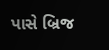પાસે બ્રિજ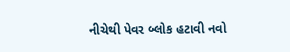નીચેથી પેવર બ્લોક હટાવી નવો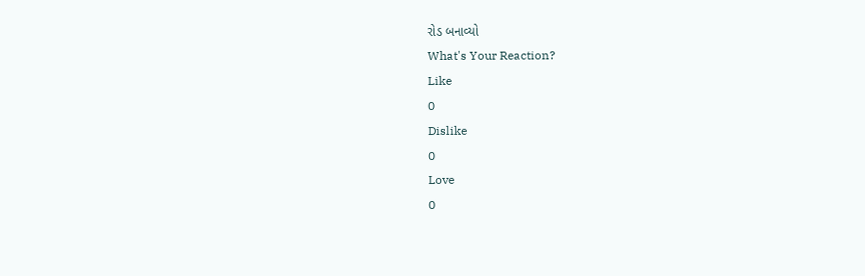રોડ બનાવ્યો
What's Your Reaction?
Like
0
Dislike
0
Love
0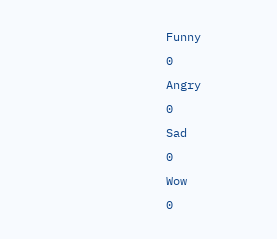Funny
0
Angry
0
Sad
0
Wow
0